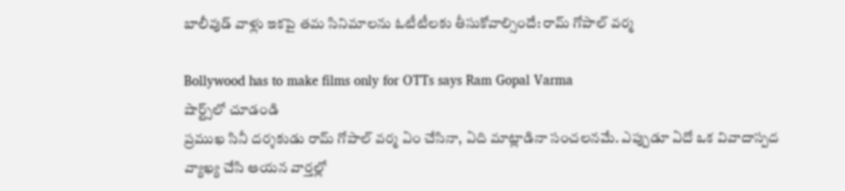బాలీవుడ్ వాళ్లు ఇకపై తమ సినిమాలను ఓటీటీలకు తీసుకోవాల్సిందే: రామ్ గోపాల్ వర్మ

Bollywood has to make films only for OTTs says Ram Gopal Varma
షార్ట్స్‌లో చూడండి
ప్రముఖ సినీ దర్శకుడు రామ్ గోపాల్ వర్మ ఏం చేసినా, ఏది మాట్లాడినా సంచలనమే. ఎప్పుడూ ఏదో ఒక వివాదాస్పద వ్యాఖ్య చేసి ఆయన వార్తల్లో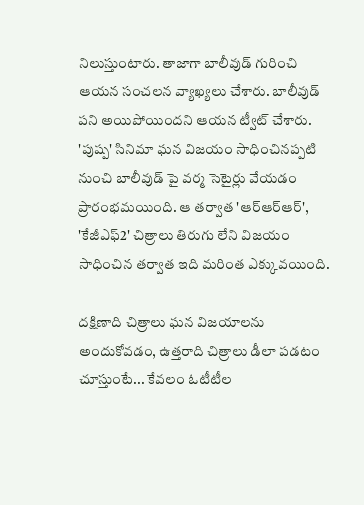నిలుస్తుంటారు. తాజాగా బాలీవుడ్ గురించి ఆయన సంచలన వ్యాఖ్యలు చేశారు. బాలీవుడ్ పని అయిపోయిందని ఆయన ట్వీట్ చేశారు. 'పుష్ప' సినిమా ఘన విజయం సాధించినప్పటి నుంచి బాలీవుడ్ పై వర్మ సెటైర్లు వేయడం ప్రారంభమయింది. ఆ తర్వాత 'ఆర్ఆర్ఆర్', 'కేజీఎఫ్2' చిత్రాలు తిరుగు లేని విజయం సాధించిన తర్వాత ఇది మరింత ఎక్కువయింది.

దక్షిణాది చిత్రాలు ఘన విజయాలను అందుకోవడం, ఉత్తరాది చిత్రాలు డీలా పడటం చూస్తుంటే... కేవలం ఓటీటీల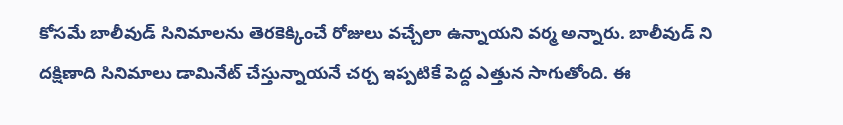కోసమే బాలీవుడ్ సినిమాలను తెరకెక్కించే రోజులు వచ్చేలా ఉన్నాయని వర్మ అన్నారు. బాలీవుడ్ ని దక్షిణాది సినిమాలు డామినేట్ చేస్తున్నాయనే చర్చ ఇప్పటికే పెద్ద ఎత్తున సాగుతోంది. ఈ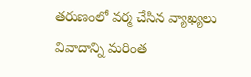తరుణంలో వర్మ చేసిన వ్యాఖ్యలు వివాదాన్ని మరింత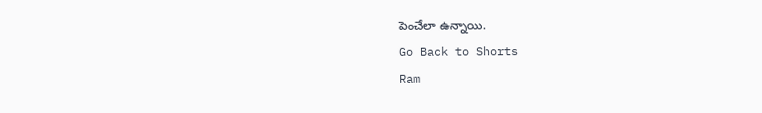పెంచేలా ఉన్నాయి.
Go Back to Shorts
Ram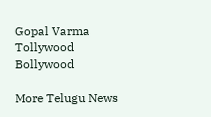Gopal Varma
Tollywood
Bollywood

More Telugu News